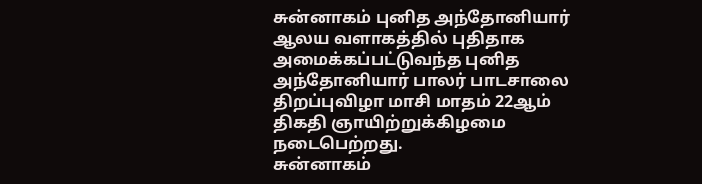சுன்னாகம் புனித அந்தோனியார் ஆலய வளாகத்தில் புதிதாக அமைக்கப்பட்டுவந்த புனித அந்தோனியார் பாலர் பாடசாலை திறப்புவிழா மாசி மாதம் 22ஆம் திகதி ஞாயிற்றுக்கிழமை நடைபெற்றது.
சுன்னாகம்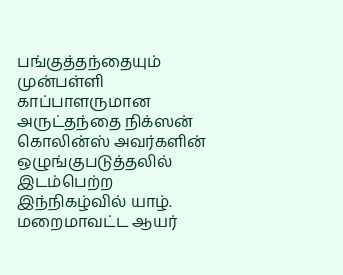பங்குத்தந்தையும் முன்பள்ளி காப்பாளருமான அருட்தந்தை நிக்ஸன் கொலின்ஸ் அவர்களின் ஒழுங்குபடுத்தலில் இடம்பெற்ற இந்நிகழ்வில் யாழ். மறைமாவட்ட ஆயர்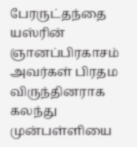பேரருட்தந்தை யஸ்ரின் ஞானப்பிரகாசம் அவர்கள் பிரதம விருந்தினராக கலந்து முன்பள்ளியை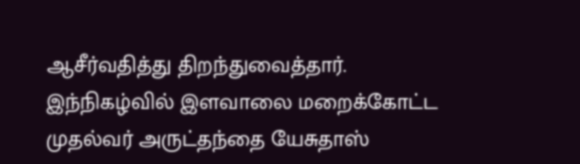ஆசீர்வதித்து திறந்துவைத்தார்.
இந்நிகழ்வில் இளவாலை மறைக்கோட்ட முதல்வர் அருட்தந்தை யேசுதாஸ்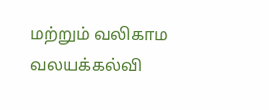மற்றும் வலிகாம வலயக்கல்வி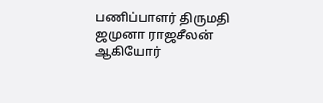பணிப்பாளர் திருமதி ஜமுனா ராஜசீலன் ஆகியோர்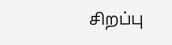சிறப்பு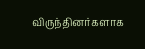விருந்தினர்களாக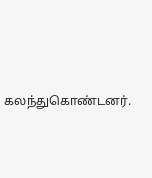கலந்துகொண்டனர்.